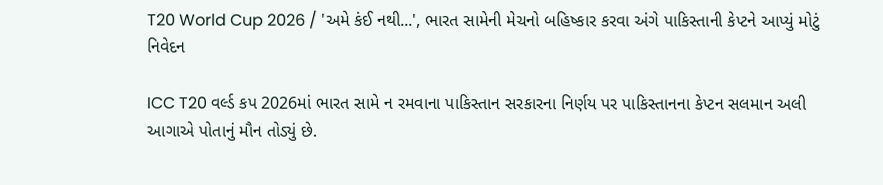T20 World Cup 2026 / 'અમે કંઈ નથી...', ભારત સામેની મેચનો બહિષ્કાર કરવા અંગે પાકિસ્તાની કેપ્ટને આપ્યું મોટું નિવેદન

ICC T20 વર્લ્ડ કપ 2026માં ભારત સામે ન રમવાના પાકિસ્તાન સરકારના નિર્ણય પર પાકિસ્તાનના કેપ્ટન સલમાન અલી આગાએ પોતાનું મૌન તોડ્યું છે.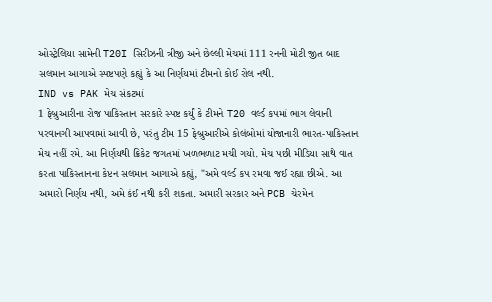ઓસ્ટ્રેલિયા સામેની T20I સિરીઝની ત્રીજી અને છેલ્લી મેચમાં 111 રનની મોટી જીત બાદ સલમાન આગાએ સ્પષ્ટપણે કહ્યું કે આ નિર્ણયમાં ટીમનો કોઈ રોલ નથી.
IND vs PAK મેચ સંકટમાં
1 ફેબ્રુઆરીના રોજ પાકિસ્તાન સરકારે સ્પષ્ટ કર્યું કે ટીમને T20 વર્લ્ડ કપમાં ભાગ લેવાની પરવાનગી આપવામાં આવી છે, પરંતુ ટીમ 15 ફેબ્રુઆરીએ કોલંબોમાં યોજાનારી ભારત-પાકિસ્તાન મેચ નહીં રમે. આ નિર્ણયથી ક્રિકેટ જગતમાં ખળભળાટ મચી ગયો. મેચ પછી મીડિયા સાથે વાત કરતા પાકિસ્તાનના કેપ્ટન સલમાન આગાએ કહ્યું, "અમે વર્લ્ડ કપ રમવા જઈ રહ્યા છીએ. આ અમારો નિર્ણય નથી, અમે કંઈ નથી કરી શકતા. અમારી સરકાર અને PCB ચેરમેન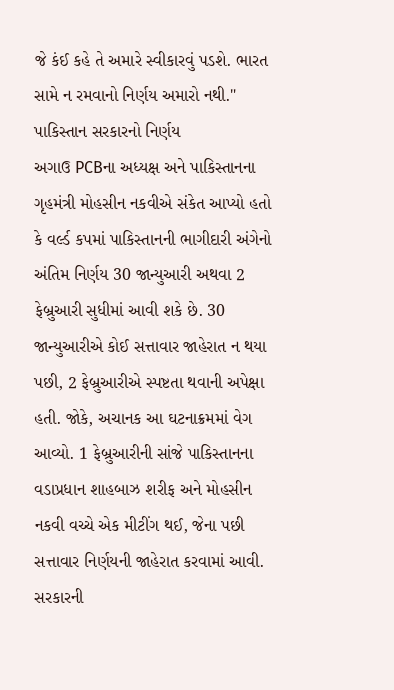જે કંઈ કહે તે અમારે સ્વીકારવું પડશે. ભારત સામે ન રમવાનો નિર્ણય અમારો નથી."
પાકિસ્તાન સરકારનો નિર્ણય
અગાઉ PCBના અધ્યક્ષ અને પાકિસ્તાનના ગૃહમંત્રી મોહસીન નકવીએ સંકેત આપ્યો હતો કે વર્લ્ડ કપમાં પાકિસ્તાનની ભાગીદારી અંગેનો અંતિમ નિર્ણય 30 જાન્યુઆરી અથવા 2 ફેબ્રુઆરી સુધીમાં આવી શકે છે. 30 જાન્યુઆરીએ કોઈ સત્તાવાર જાહેરાત ન થયા પછી, 2 ફેબ્રુઆરીએ સ્પષ્ટતા થવાની અપેક્ષા હતી. જોકે, અચાનક આ ઘટનાક્રમમાં વેગ આવ્યો. 1 ફેબ્રુઆરીની સાંજે પાકિસ્તાનના વડાપ્રધાન શાહબાઝ શરીફ અને મોહસીન નકવી વચ્ચે એક મીટીંગ થઈ, જેના પછી સત્તાવાર નિર્ણયની જાહેરાત કરવામાં આવી.
સરકારની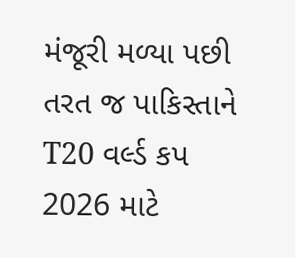મંજૂરી મળ્યા પછી તરત જ પાકિસ્તાને T20 વર્લ્ડ કપ 2026 માટે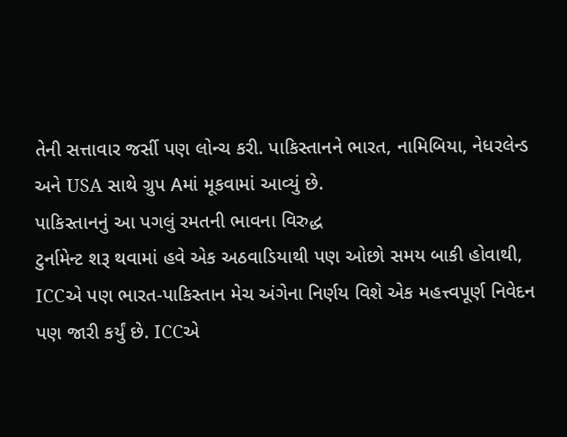તેની સત્તાવાર જર્સી પણ લોન્ચ કરી. પાકિસ્તાનને ભારત, નામિબિયા, નેધરલેન્ડ અને USA સાથે ગ્રુપ Aમાં મૂકવામાં આવ્યું છે.
પાકિસ્તાનનું આ પગલું રમતની ભાવના વિરુદ્ધ
ટુર્નામેન્ટ શરૂ થવામાં હવે એક અઠવાડિયાથી પણ ઓછો સમય બાકી હોવાથી, ICCએ પણ ભારત-પાકિસ્તાન મેચ અંગેના નિર્ણય વિશે એક મહત્ત્વપૂર્ણ નિવેદન પણ જારી કર્યું છે. ICCએ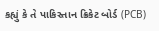કહ્યું કે તે પાકિસ્તાન ક્રિકેટ બોર્ડ (PCB)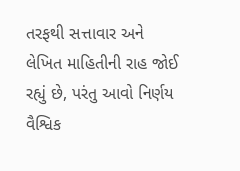તરફથી સત્તાવાર અને લેખિત માહિતીની રાહ જોઈ રહ્યું છે, પરંતુ આવો નિર્ણય વૈશ્વિક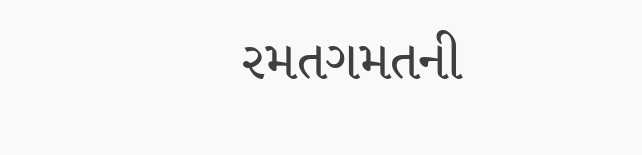રમતગમતની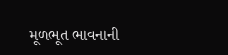મૂળભૂત ભાવનાની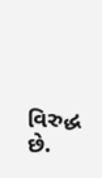વિરુદ્ધ છે.